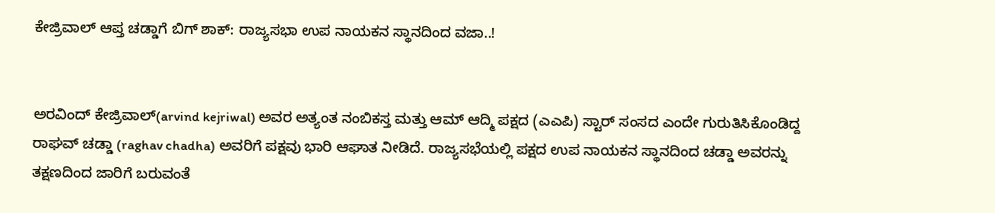ಕೇಜ್ರಿವಾಲ್ ಆಪ್ತ ಚಡ್ಡಾಗೆ ಬಿಗ್ ಶಾಕ್: ರಾಜ್ಯಸಭಾ ಉಪ ನಾಯಕನ ಸ್ಥಾನದಿಂದ ವಜಾ..!


ಅರವಿಂದ್ ಕೇಜ್ರಿವಾಲ್(arvind kejriwal) ಅವರ ಅತ್ಯಂತ ನಂಬಿಕಸ್ತ ಮತ್ತು ಆಮ್ ಆದ್ಮಿ ಪಕ್ಷದ (ಎಎಪಿ) ಸ್ಟಾರ್ ಸಂಸದ ಎಂದೇ ಗುರುತಿಸಿಕೊಂಡಿದ್ದ ರಾಘವ್ ಚಡ್ಡಾ (raghav chadha) ಅವರಿಗೆ ಪಕ್ಷವು ಭಾರಿ ಆಘಾತ ನೀಡಿದೆ. ರಾಜ್ಯಸಭೆಯಲ್ಲಿ ಪಕ್ಷದ ಉಪ ನಾಯಕನ ಸ್ಥಾನದಿಂದ ಚಡ್ಡಾ ಅವರನ್ನು ತಕ್ಷಣದಿಂದ ಜಾರಿಗೆ ಬರುವಂತೆ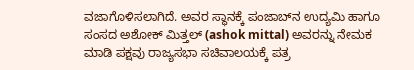ವಜಾಗೊಳಿಸಲಾಗಿದೆ. ಅವರ ಸ್ಥಾನಕ್ಕೆ ಪಂಜಾಬ್‌ನ ಉದ್ಯಮಿ ಹಾಗೂ ಸಂಸದ ಅಶೋಕ್ ಮಿತ್ತಲ್ (ashok mittal) ಅವರನ್ನು ನೇಮಕ ಮಾಡಿ ಪಕ್ಷವು ರಾಜ್ಯಸಭಾ ಸಚಿವಾಲಯಕ್ಕೆ ಪತ್ರ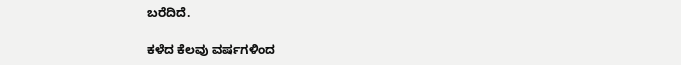ಬರೆದಿದೆ.

ಕಳೆದ ಕೆಲವು ವರ್ಷಗಳಿಂದ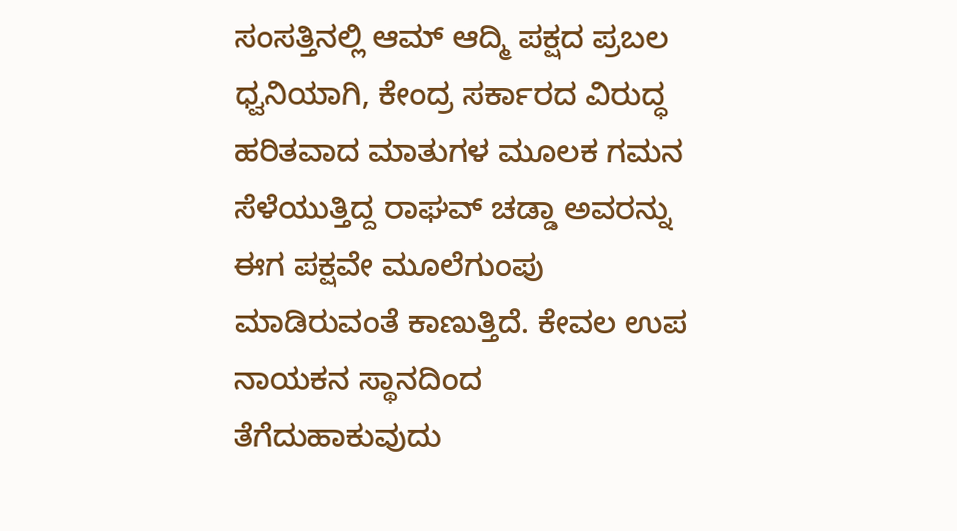ಸಂಸತ್ತಿನಲ್ಲಿ ಆಮ್ ಆದ್ಮಿ ಪಕ್ಷದ ಪ್ರಬಲ ಧ್ವನಿಯಾಗಿ, ಕೇಂದ್ರ ಸರ್ಕಾರದ ವಿರುದ್ಧ ಹರಿತವಾದ ಮಾತುಗಳ ಮೂಲಕ ಗಮನ ಸೆಳೆಯುತ್ತಿದ್ದ ರಾಘವ್ ಚಡ್ಡಾ ಅವರನ್ನು ಈಗ ಪಕ್ಷವೇ ಮೂಲೆಗುಂಪು ಮಾಡಿರುವಂತೆ ಕಾಣುತ್ತಿದೆ. ಕೇವಲ ಉಪ ನಾಯಕನ ಸ್ಥಾನದಿಂದ ತೆಗೆದುಹಾಕುವುದು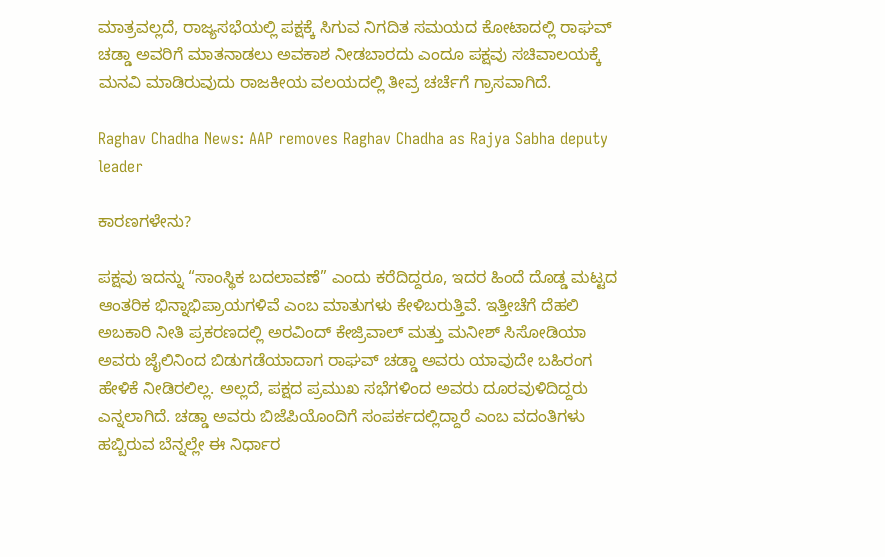ಮಾತ್ರವಲ್ಲದೆ, ರಾಜ್ಯಸಭೆಯಲ್ಲಿ ಪಕ್ಷಕ್ಕೆ ಸಿಗುವ ನಿಗದಿತ ಸಮಯದ ಕೋಟಾದಲ್ಲಿ ರಾಘವ್ ಚಡ್ಡಾ ಅವರಿಗೆ ಮಾತನಾಡಲು ಅವಕಾಶ ನೀಡಬಾರದು ಎಂದೂ ಪಕ್ಷವು ಸಚಿವಾಲಯಕ್ಕೆ ಮನವಿ ಮಾಡಿರುವುದು ರಾಜಕೀಯ ವಲಯದಲ್ಲಿ ತೀವ್ರ ಚರ್ಚೆಗೆ ಗ್ರಾಸವಾಗಿದೆ.

Raghav Chadha News: AAP removes Raghav Chadha as Rajya Sabha deputy leader

ಕಾರಣಗಳೇನು?

ಪಕ್ಷವು ಇದನ್ನು “ಸಾಂಸ್ಥಿಕ ಬದಲಾವಣೆ” ಎಂದು ಕರೆದಿದ್ದರೂ, ಇದರ ಹಿಂದೆ ದೊಡ್ಡ ಮಟ್ಟದ ಆಂತರಿಕ ಭಿನ್ನಾಭಿಪ್ರಾಯಗಳಿವೆ ಎಂಬ ಮಾತುಗಳು ಕೇಳಿಬರುತ್ತಿವೆ. ಇತ್ತೀಚೆಗೆ ದೆಹಲಿ ಅಬಕಾರಿ ನೀತಿ ಪ್ರಕರಣದಲ್ಲಿ ಅರವಿಂದ್ ಕೇಜ್ರಿವಾಲ್ ಮತ್ತು ಮನೀಶ್ ಸಿಸೋಡಿಯಾ ಅವರು ಜೈಲಿನಿಂದ ಬಿಡುಗಡೆಯಾದಾಗ ರಾಘವ್ ಚಡ್ಡಾ ಅವರು ಯಾವುದೇ ಬಹಿರಂಗ ಹೇಳಿಕೆ ನೀಡಿರಲಿಲ್ಲ. ಅಲ್ಲದೆ, ಪಕ್ಷದ ಪ್ರಮುಖ ಸಭೆಗಳಿಂದ ಅವರು ದೂರವುಳಿದಿದ್ದರು ಎನ್ನಲಾಗಿದೆ. ಚಡ್ಡಾ ಅವರು ಬಿಜೆಪಿಯೊಂದಿಗೆ ಸಂಪರ್ಕದಲ್ಲಿದ್ದಾರೆ ಎಂಬ ವದಂತಿಗಳು ಹಬ್ಬಿರುವ ಬೆನ್ನಲ್ಲೇ ಈ ನಿರ್ಧಾರ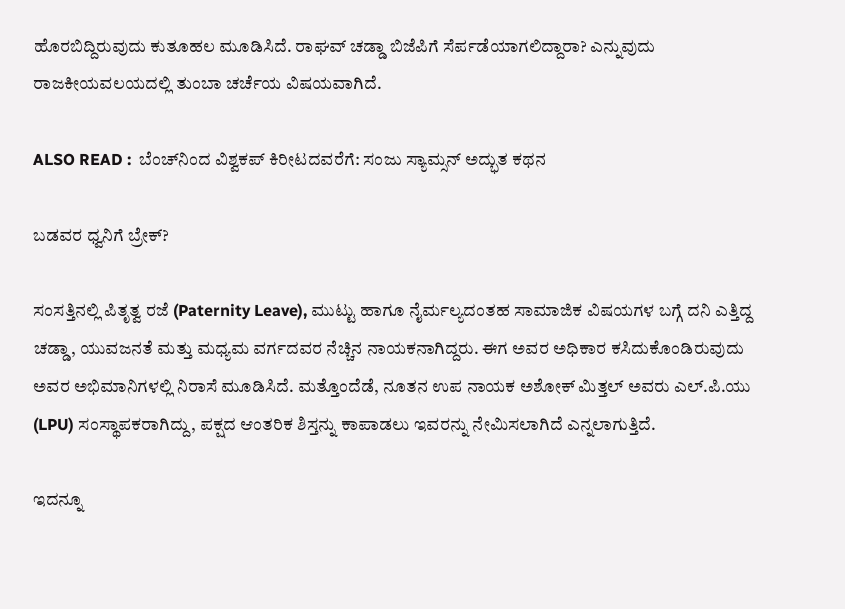ಹೊರಬಿದ್ದಿರುವುದು ಕುತೂಹಲ ಮೂಡಿಸಿದೆ. ರಾಘವ್‌ ಚಡ್ಡಾ ಬಿಜೆಪಿಗೆ ಸೆರ್ಪಡೆಯಾಗಲಿದ್ದಾರಾ? ಎನ್ನುವುದು ರಾಜಕೀಯವಲಯದಲ್ಲಿ ತುಂಬಾ ಚರ್ಚೆಯ ವಿಷಯವಾಗಿದೆ.

ALSO READ :  ಬೆಂಚ್‌ನಿಂದ ವಿಶ್ವಕಪ್ ಕಿರೀಟದವರೆಗೆ: ಸಂಜು ಸ್ಯಾಮ್ಸನ್ ಅದ್ಭುತ ಕಥನ

ಬಡವರ ಧ್ವನಿಗೆ ಬ್ರೇಕ್?

ಸಂಸತ್ತಿನಲ್ಲಿ ಪಿತೃತ್ವ ರಜೆ (Paternity Leave), ಮುಟ್ಟು ಹಾಗೂ ನೈರ್ಮಲ್ಯದಂತಹ ಸಾಮಾಜಿಕ ವಿಷಯಗಳ ಬಗ್ಗೆ ದನಿ ಎತ್ತಿದ್ದ ಚಡ್ಡಾ, ಯುವಜನತೆ ಮತ್ತು ಮಧ್ಯಮ ವರ್ಗದವರ ನೆಚ್ಚಿನ ನಾಯಕನಾಗಿದ್ದರು. ಈಗ ಅವರ ಅಧಿಕಾರ ಕಸಿದುಕೊಂಡಿರುವುದು ಅವರ ಅಭಿಮಾನಿಗಳಲ್ಲಿ ನಿರಾಸೆ ಮೂಡಿಸಿದೆ. ಮತ್ತೊಂದೆಡೆ, ನೂತನ ಉಪ ನಾಯಕ ಅಶೋಕ್ ಮಿತ್ತಲ್ ಅವರು ಎಲ್.ಪಿ.ಯು (LPU) ಸಂಸ್ಥಾಪಕರಾಗಿದ್ದು, ಪಕ್ಷದ ಆಂತರಿಕ ಶಿಸ್ತನ್ನು ಕಾಪಾಡಲು ಇವರನ್ನು ನೇಮಿಸಲಾಗಿದೆ ಎನ್ನಲಾಗುತ್ತಿದೆ.

ಇದನ್ನೂ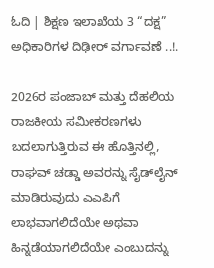ಓದಿ | ಶಿಕ್ಷಣ ಇಲಾಖೆಯ 3 “ದಕ್ಷ” ಅಧಿಕಾರಿಗಳ ದಿಢೀರ್‌ ವರ್ಗಾವಣೆ ..!.

2026ರ ಪಂಜಾಬ್ ಮತ್ತು ದೆಹಲಿಯ ರಾಜಕೀಯ ಸಮೀಕರಣಗಳು ಬದಲಾಗುತ್ತಿರುವ ಈ ಹೊತ್ತಿನಲ್ಲಿ, ರಾಘವ್ ಚಡ್ಡಾ ಅವರನ್ನು ಸೈಡ್‌ಲೈನ್ ಮಾಡಿರುವುದು ಎಎಪಿಗೆ ಲಾಭವಾಗಲಿದೆಯೇ ಅಥವಾ ಹಿನ್ನಡೆಯಾಗಲಿದೆಯೇ ಎಂಬುದನ್ನು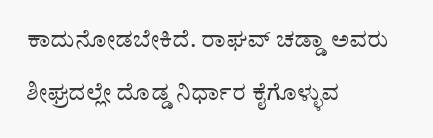ಕಾದುನೋಡಬೇಕಿದೆ. ರಾಘವ್ ಚಡ್ಡಾ ಅವರು ಶೀಘ್ರದಲ್ಲೇ ದೊಡ್ಡ ನಿರ್ಧಾರ ಕೈಗೊಳ್ಳುವ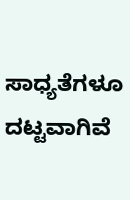ಸಾಧ್ಯತೆಗಳೂ ದಟ್ಟವಾಗಿವೆ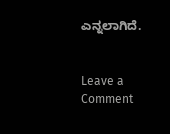ಎನ್ನಲಾಗಿದೆ.


Leave a Comment